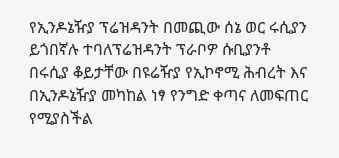የኢንዶኔዥያ ፕሬዝዳንት በመጪው ሰኔ ወር ሩሲያን ይጎበኛሉ ተባለፕሬዝዳንት ፕራቦዎ ሱቢያንቶ በሩሲያ ቆይታቸው በዩሬዥያ የኢኮኖሚ ሕብረት እና በኢንዶኔዥያ መካከል ነፃ የንግድ ቀጣና ለመፍጠር የሚያስችል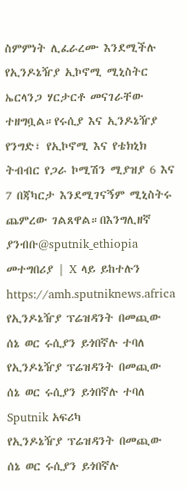ስምምነት ሊፈራረሙ እንደሚችሉ የኢንዶኔዥያ ኢኮኖሚ ሚኒስትር ኤርላንጋ ሃርታርቶ መናገራቸው ተዘግቧል።የሩሲያ እና ኢንዶኔዥያ የንግድ፣ የኢኮኖሚ እና የቴክኒክ ትብብር የጋራ ኮሚሽን ሚያዝያ 6 እና 7 በጃካርታ እንደሚገናኝም ሚኒስትሩ ጨምረው ገልጸዋል።በእንግሊዘኛ ያንብቡ@sputnik_ethiopia መተግበሪያ | X ላይ ይከተሉን
https://amh.sputniknews.africa
የኢንዶኔዥያ ፕሬዝዳንት በመጪው ሰኔ ወር ሩሲያን ይጎበኛሉ ተባለ
የኢንዶኔዥያ ፕሬዝዳንት በመጪው ሰኔ ወር ሩሲያን ይጎበኛሉ ተባለ
Sputnik አፍሪካ
የኢንዶኔዥያ ፕሬዝዳንት በመጪው ሰኔ ወር ሩሲያን ይጎበኛሉ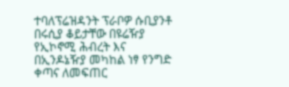ተባለፕሬዝዳንት ፕራቦዎ ሱቢያንቶ በሩሲያ ቆይታቸው በዩሬዥያ የኢኮኖሚ ሕብረት እና በኢንዶኔዥያ መካከል ነፃ የንግድ ቀጣና ለመፍጠር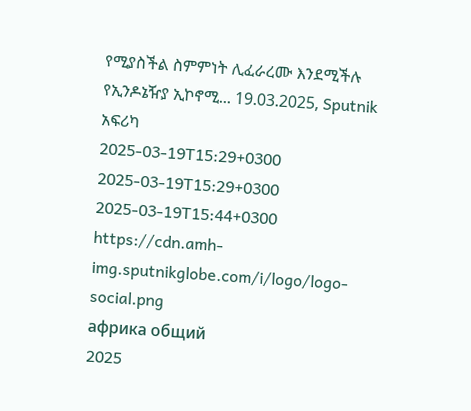የሚያስችል ስምምነት ሊፈራረሙ እንደሚችሉ የኢንዶኔዥያ ኢኮኖሚ... 19.03.2025, Sputnik አፍሪካ
2025-03-19T15:29+0300
2025-03-19T15:29+0300
2025-03-19T15:44+0300
https://cdn.amh-img.sputnikglobe.com/i/logo/logo-social.png
африка общий
2025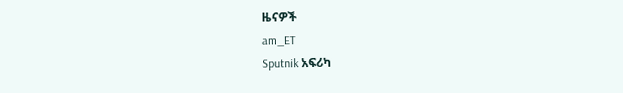ዜናዎች
am_ET
Sputnik አፍሪካ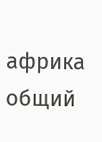африка общий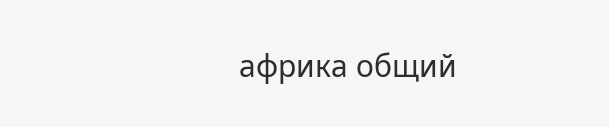африка общий